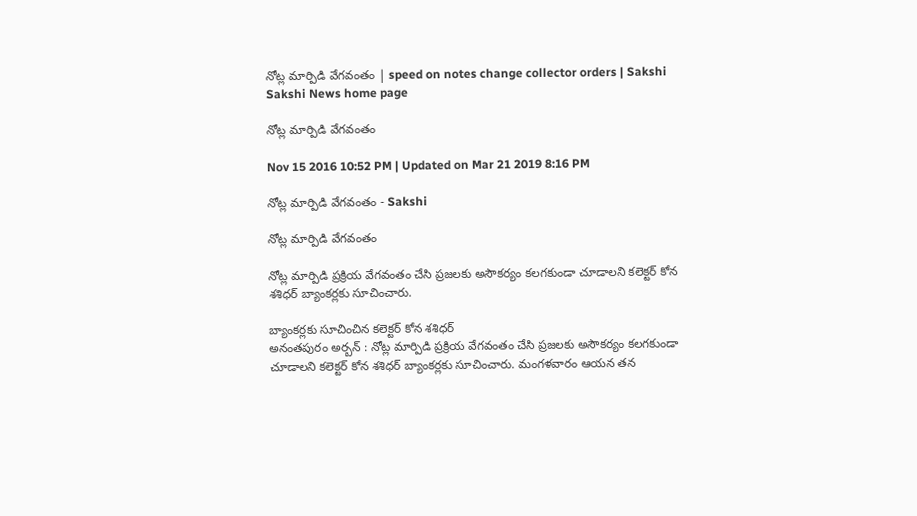నోట్ల మార్పిడి వేగవంతం | speed on notes change collector orders | Sakshi
Sakshi News home page

నోట్ల మార్పిడి వేగవంతం

Nov 15 2016 10:52 PM | Updated on Mar 21 2019 8:16 PM

నోట్ల మార్పిడి వేగవంతం - Sakshi

నోట్ల మార్పిడి వేగవంతం

నోట్ల మార్పిడి ప్రక్రియ వేగవంతం చేసి ప్రజలకు అసౌకర్యం కలగకుండా చూడాలని కలెక్టర్‌ కోన శశిధర్‌ బ్యాంకర్లకు సూచించారు.

బ్యాంకర్లకు సూచించిన కలెక్టర్‌ కోన శశిధర్‌
అనంతపురం అర్బన్‌ : నోట్ల మార్పిడి ప్రక్రియ వేగవంతం చేసి ప్రజలకు అసౌకర్యం కలగకుండా చూడాలని కలెక్టర్‌ కోన శశిధర్‌ బ్యాంకర్లకు సూచించారు. మంగళవారం ఆయన తన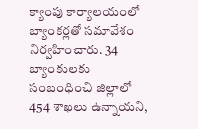క్యాంపు కార్యాలయంలో బ్యాంకర్లతో సమావేశం నిర్వహించారు. 34 బ్యాంకులకు సంబంధించి జిల్లాలో 454 శాఖలు ఉన్నాయని,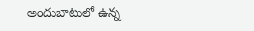అందుబాటులో ఉన్న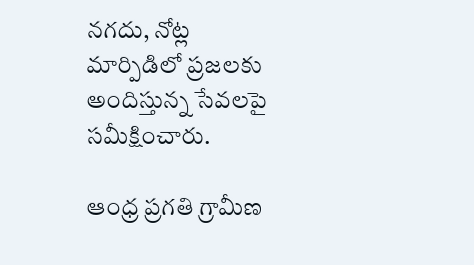నగదు, నోట్ల మార్పిడిలో ప్రజలకు అందిస్తున్న సేవలపై సమీక్షించారు.

ఆంధ్ర ప్రగతి గ్రామీణ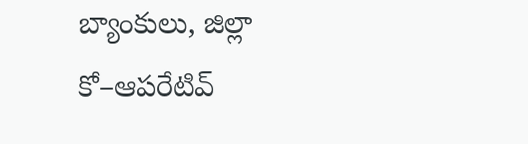బ్యాంకులు, జిల్లా కో–ఆపరేటివ్‌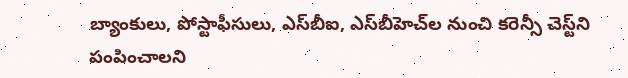బ్యాంకులు, పోస్టాఫీసులు, ఎస్‌బీఐ, ఎస్‌బీహెచ్‌ల నుంచి కరెన్సీ చెస్ట్‌ని పంపించాలని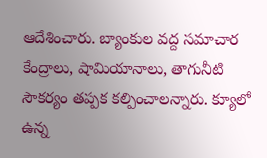ఆదేశించారు. బ్యాంకుల వద్ద సమాచార కేంద్రాలు, షామియానాలు, తాగునీటి సౌకర్యం తప్పక కల్పించాలన్నారు. క్యూలో ఉన్న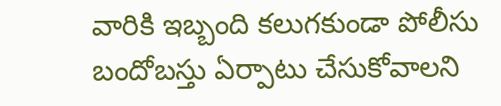వారికి ఇబ్బంది కలుగకుండా పోలీసు బందోబస్తు ఏర్పాటు చేసుకోవాలని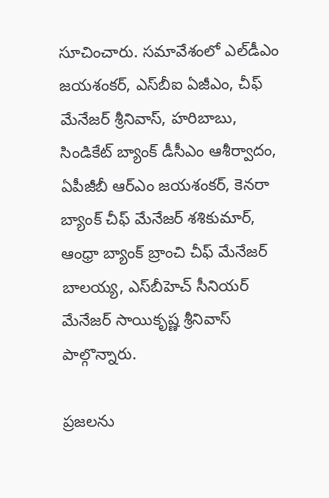సూచించారు. సమావేశంలో ఎల్‌డీఎం జయశంకర్, ఎస్‌బీఐ ఏజీఎం, చీఫ్‌ మేనేజర్‌ శ్రీనివాస్, హరిబాబు, సిండికేట్‌ బ్యాంక్‌ డీసీఎం ఆశీర్వాదం, ఏపీజీబీ ఆర్‌ఎం జయశంకర్, కెనరా బ్యాంక్‌ చీఫ్‌ మేనేజర్‌ శశికుమార్, ఆంధ్రా బ్యాంక్‌ బ్రాంచి చీఫ్‌ మేనేజర్‌ బాలయ్య, ఎస్‌బీహెచ్‌ సీనియర్‌ మేనేజర్‌ సాయికృష్ణ శ్రీనివాస్‌ పాల్గొన్నారు.

ప్రజలను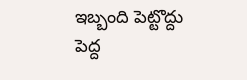ఇబ్బంది పెట్టొద్దు
పెద్ద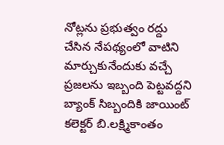నోట్లను ప్రభుత్వం రద్దు చేసిన నేపథ్యంలో వాటిని మార్చుకునేందుకు వచ్చే ప్రజలను ఇబ్బంది పెట్టవద్దని బ్యాంక్‌ సిబ్బందికి జాయింట్‌ కలెక్టర్‌ బి.లక్ష్మికాంతం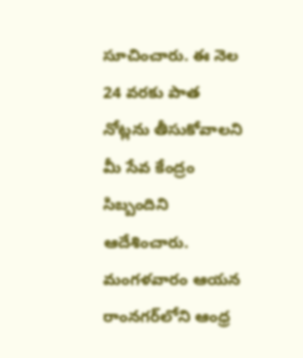సూచించారు. ఈ నెల 24 వరకు పాత నోట్లను తీసుకోవాలని మీ సేవ కేంద్రం సిబ్బందిని ఆదేశించారు. మంగళవారం ఆయన రాంనగర్‌లోని ఆంధ్ర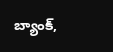బ్యాంక్‌,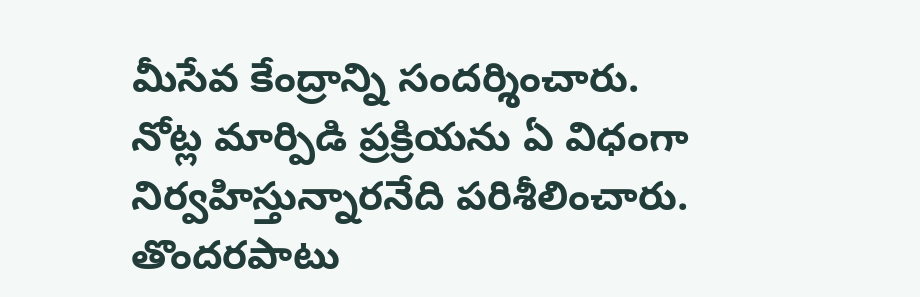మీసేవ కేంద్రాన్ని సందర్శించారు. నోట్ల మార్పిడి ప్రక్రియను ఏ విధంగా నిర్వహిస్తున్నారనేది పరిశీలించారు. తొందరపాటు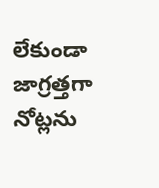లేకుండా జాగ్రత్తగా నోట్లను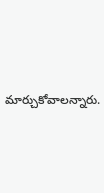మార్చుకోవాలన్నారు.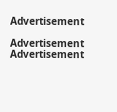Advertisement

Advertisement
Advertisement